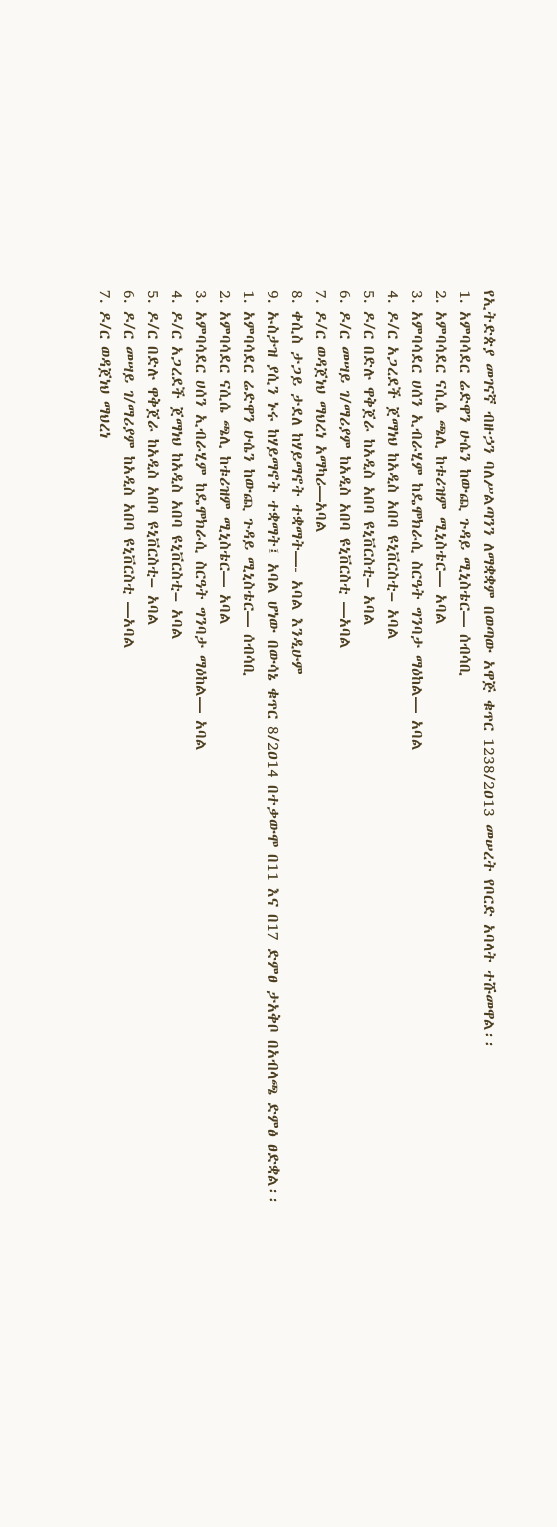የኢትድጵያ መገናኛ ብዙኃን ባለሥልጣንን ለማቋቋም በወጣው አዋጅ ቁጥር 1238/2ዐ13 መሠረት የቦርድ አባላት ተሹመዋል፡፡
1. አምባሳደር ሬድዋን ሁሴን ከውጪ ጉዳይ ሚኒስቴር— ሰብሳቢ
2. አምባሳደር ናሲሴ ጫሊ ከቱሪዝም ሚኒስቴር— አባል
3. አምባሳደር ሀሰን ኢብራሂም ከዴሞክራሲ ስርዓት ግንባታ ማዕከል— አባል
4. ዶ/ር አጋረደች ጀማነህ ከአዲስ አበባ ዩኒቨርስቲ– አባል
5. ዶ/ር በድሉ ዋቅጀራ ከአዲስ አበባ ዩኒቨርስቲ– አባል
6. ዶ/ር መሣይ ገ/ማሪያም ከአዲስ አበባ ዩኒቨርስቲ —አባል
7. ዶ/ር ወዳጀነህ ማህረነ አማካሪ—አባል
8. ቀሲስ ታጋይ ታደለ ከሃይማኖት ተቋማት—- አባል እንዲሁም
9. ኡስታዝ ያሲን ኑሩ ከሃይማኖት ተቋማት፤ አባል ሆነው በውሳኔ ቁጥር 8/2ዐ14 በተቃውሞ በ11 እና በ17 ድምፀ ታአቅቦ በአብላጫ ድምፅ ፀድቋል፡፡
1. አምባሳደር ሬድዋን ሁሴን ከውጪ ጉዳይ ሚኒስቴር— ሰብሳቢ
2. አምባሳደር ናሲሴ ጫሊ ከቱሪዝም ሚኒስቴር— አባል
3. አምባሳደር ሀሰን ኢብራሂም ከዴሞክራሲ ስርዓት ግንባታ ማዕከል— አባል
4. ዶ/ር አጋረደች ጀማነህ ከአዲስ አበባ ዩኒቨርስቲ– አባል
5. ዶ/ር በድሉ ዋቅጀራ ከአዲስ አበባ ዩኒቨርስቲ– አባል
6. ዶ/ር መሣይ ገ/ማሪያም ከአዲስ አበባ ዩኒቨርስቲ —አባል
7. ዶ/ር ወዳጀነህ ማህረነ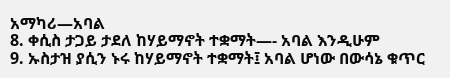አማካሪ—አባል
8. ቀሲስ ታጋይ ታደለ ከሃይማኖት ተቋማት—- አባል እንዲሁም
9. ኡስታዝ ያሲን ኑሩ ከሃይማኖት ተቋማት፤ አባል ሆነው በውሳኔ ቁጥር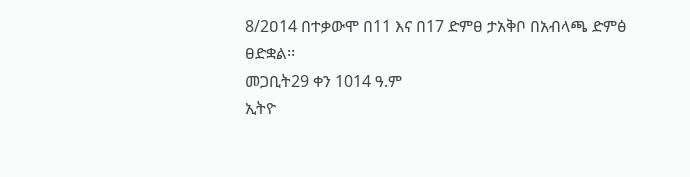8/2ዐ14 በተቃውሞ በ11 እና በ17 ድምፀ ታአቅቦ በአብላጫ ድምፅ ፀድቋል፡፡
መጋቢት29 ቀን 1014 ዓ.ም
ኢትዮ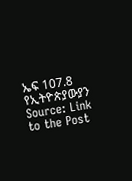ኤፍ 107.8 የኢትዮጵያውያን
Source: Link to the Post